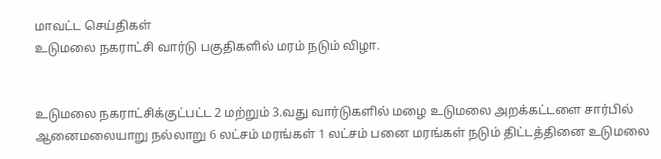மாவட்ட செய்திகள்
உடுமலை நகராட்சி வார்டு பகுதிகளில் மரம் நடும் விழா.


உடுமலை நகராட்சிக்குட்பட்ட 2 மற்றும் 3.வது வார்டுகளில் மழை உடுமலை அறக்கட்டளை சார்பில் ஆனைமலையாறு நல்லாறு 6 லட்சம் மரங்கள் 1 லட்சம் பனை மரங்கள் நடும் திட்டத்தினை உடுமலை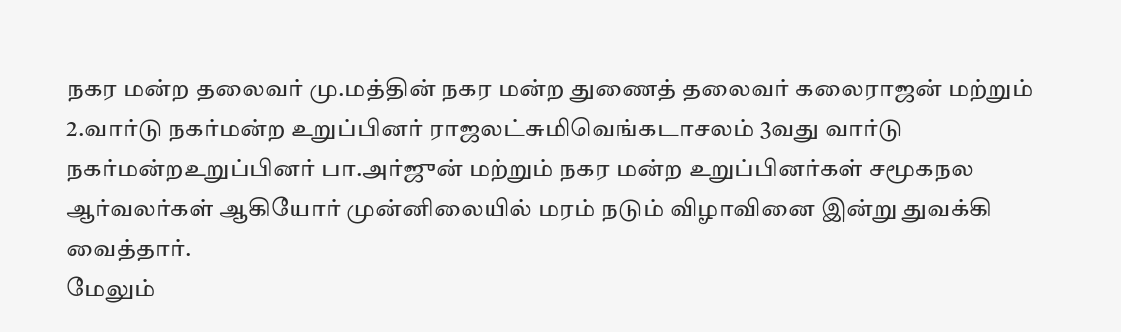நகர மன்ற தலைவர் மு.மத்தின் நகர மன்ற துணைத் தலைவர் கலைராஜன் மற்றும் 2.வார்டு நகர்மன்ற உறுப்பினர் ராஜலட்சுமிவெங்கடாசலம் 3வது வார்டு நகர்மன்றஉறுப்பினர் பா.அர்ஜுன் மற்றும் நகர மன்ற உறுப்பினர்கள் சமூகநல ஆர்வலர்கள் ஆகியோர் முன்னிலையில் மரம் நடும் விழாவினை இன்று துவக்கி வைத்தார்.
மேலும்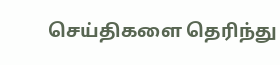செய்திகளை தெரிந்து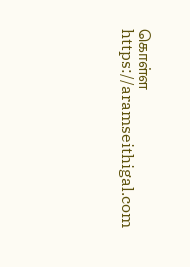கொள்ள https://aramseithigal.com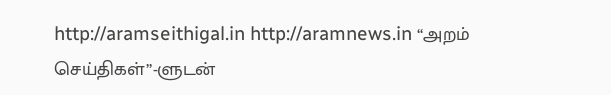http://aramseithigal.in http://aramnews.in “அறம் செய்திகள்”-ளுடன்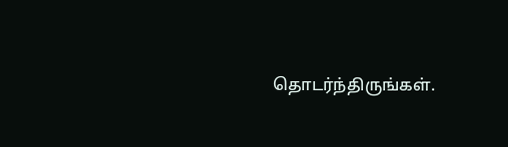தொடர்ந்திருங்கள்.